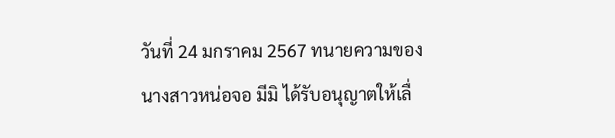วันที่ 24 มกราคม 2567 ทนายความของนางสาวหน่อจอ มีมิ ได้รับอนุญาตให้เลื่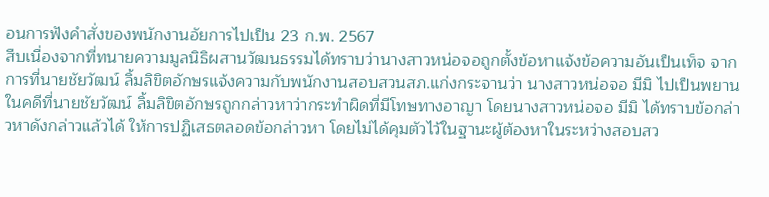อนการฟังคำสั่งของพนักงานอัยการไปเป็น 23 ก.พ. 2567
สืบเนื่องจากที่ทนายความมูลนิธิผสานวัฒนธรรมได้ทราบว่านางสาวหน่อจอถูกตั้งข้อหาแจ้งข้อความอันเป็นเท็จ จากการที่นายชัยวัฒน์ ลิ้มลิขิตอักษรแจ้งความกับพนักงานสอบสวนสภ.แก่งกระจานว่า นางสาวหน่อจอ มีมิ ไปเป็นพยานในคดีที่นายชัยวัฒน์ ลิ้มลิขิตอักษรถูกกล่าวหาว่ากระทำผิดที่มีโทษทางอาญา โดยนางสาวหน่อจอ มีมิ ได้ทราบข้อกล่าวหาดังกล่าวแล้วได้ ให้การปฏิเสธตลอดข้อกล่าวหา โดยไม่ได้คุมตัวไว้ในฐานะผู้ต้องหาในระหว่างสอบสว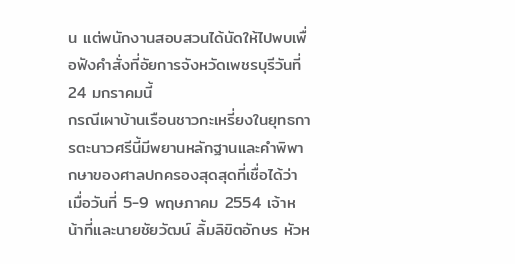น แต่พนักงานสอบสวนได้นัดให้ไปพบเพื่อฟังคำสั่งที่อัยการจังหวัดเพชรบุรีวันที่ 24 มกราคมนี้
กรณีเผาบ้านเรือนชาวกะเหรี่ยงในยุทธการตะนาวศรีนี้มีพยานหลักฐานและคำพิพากษาของศาลปกครองสุดสุดที่เชื่อได้ว่า เมื่อวันที่ 5-9 พฤษภาคม 2554 เจ้าหน้าที่และนายชัยวัฒน์ ลิ้มลิขิตอักษร หัวห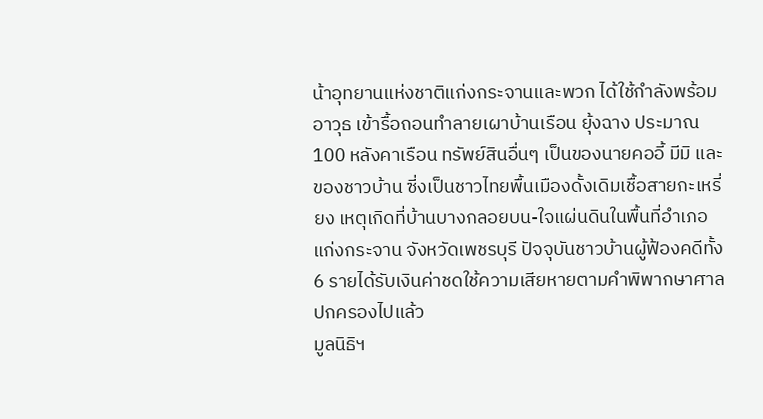น้าอุทยานแห่งชาติแก่งกระจานและพวก ได้ใช้กำลังพร้อมอาวุธ เข้ารื้อถอนทำลายเผาบ้านเรือน ยุ้งฉาง ประมาณ 100 หลังคาเรือน ทรัพย์สินอื่นๆ เป็นของนายคออี้ มีมิ และของชาวบ้าน ซี่งเป็นชาวไทยพื้นเมืองดั้งเดิมเชื้อสายกะเหรี่ยง เหตุเกิดที่บ้านบางกลอยบน-ใจแผ่นดินในพื้นที่อำเภอแก่งกระจาน จังหวัดเพชรบุรี ปัจจุบันชาวบ้านผู้ฟ้องคดีทั้ง 6 รายได้รับเงินค่าชดใช้ความเสียหายตามคำพิพากษาศาลปกครองไปแล้ว
มูลนิธิฯ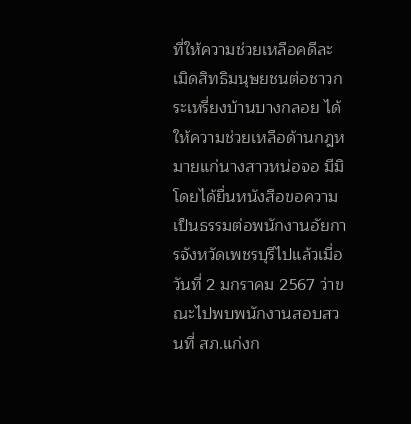ที่ให้ความช่วยเหลือคดีละเมิดสิทธิมนุษยชนต่อชาวกระเหรี่ยงบ้านบางกลอย ได้ให้ความช่วยเหลือด้านกฎหมายแก่นางสาวหน่อจอ มีมิ โดยได้ยื่นหนังสือขอความเป็นธรรมต่อพนักงานอัยการจังหวัดเพชรบุรีไปแล้วเมื่อวันที่ 2 มกราคม 2567 ว่าขณะไปพบพนักงานสอบสวนที่ สภ.แก่งก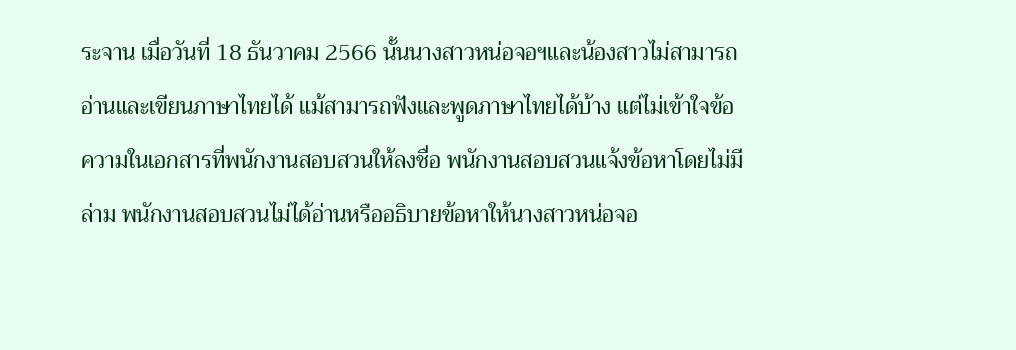ระจาน เมื่อวันที่ 18 ธันวาคม 2566 นั้นนางสาวหน่อจอฯและน้องสาวไม่สามารถอ่านและเขียนภาษาไทยได้ แม้สามารถฟังและพูดภาษาไทยได้บ้าง แต่ไม่เข้าใจข้อความในเอกสารที่พนักงานสอบสวนให้ลงชื่อ พนักงานสอบสวนแจ้งข้อหาโดยไม่มีล่าม พนักงานสอบสวนไม่ได้อ่านหรืออธิบายข้อหาให้นางสาวหน่อจอ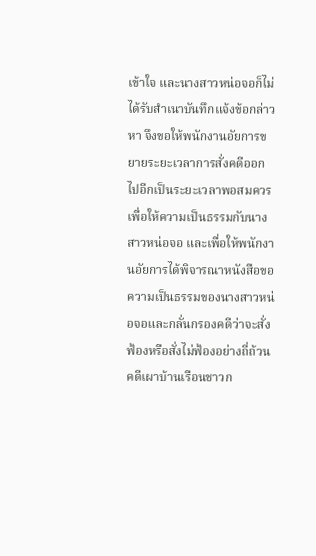เข้าใจ และนางสาวหน่อจอก็ไม่ได้รับสำเนาบันทึกแจ้งข้อกล่าวหา จึงขอให้พนักงานอัยการขยายระยะเวลาการสั่งคดีออกไปอีกเป็นระยะเวลาพอสมควรเพื่อให้ความเป็นธรรมกับนางสาวหน่อจอ และเพื่อให้พนักงานอัยการได้พิจารณาหนังสือขอความเป็นธรรมของนางสาวหน่อจอและกลั่นกรองคดีว่าจะสั่งฟ้องหรือสั่งไม่ฟ้องอย่างถี่ถ้วน
คดีเผาบ้านเรือนชาวก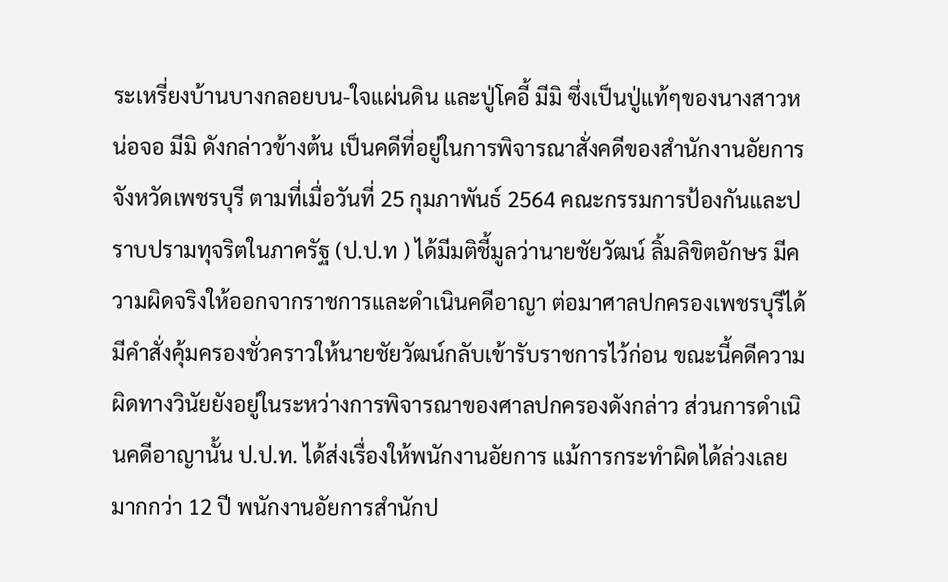ระเหรี่ยงบ้านบางกลอยบน-ใจแผ่นดิน และปู่โคอี้ มีมิ ซึ่งเป็นปู่แท้ๆของนางสาวหน่อจอ มีมิ ดังกล่าวข้างต้น เป็นคดีที่อยู่ในการพิจารณาสั่งคดีของสำนักงานอัยการจังหวัดเพชรบุรี ตามที่เมื่อวันที่ 25 กุมภาพันธ์ 2564 คณะกรรมการป้องกันและปราบปรามทุจริตในภาครัฐ (ป.ป.ท ) ได้มีมติชี้มูลว่านายชัยวัฒน์ ลิ้มลิขิตอักษร มีความผิดจริงให้ออกจากราชการและดำเนินคดีอาญา ต่อมาศาลปกครองเพชรบุรีได้มีคำสั่งคุ้มครองชั่วคราวให้นายชัยวัฒน์กลับเข้ารับราชการไว้ก่อน ขณะนี้คดีความผิดทางวินัยยังอยู่ในระหว่างการพิจารณาของศาลปกครองดังกล่าว ส่วนการดำเนินคดีอาญานั้น ป.ป.ท. ได้ส่งเรื่องให้พนักงานอัยการ แม้การกระทำผิดได้ล่วงเลยมากกว่า 12 ปี พนักงานอัยการสำนักป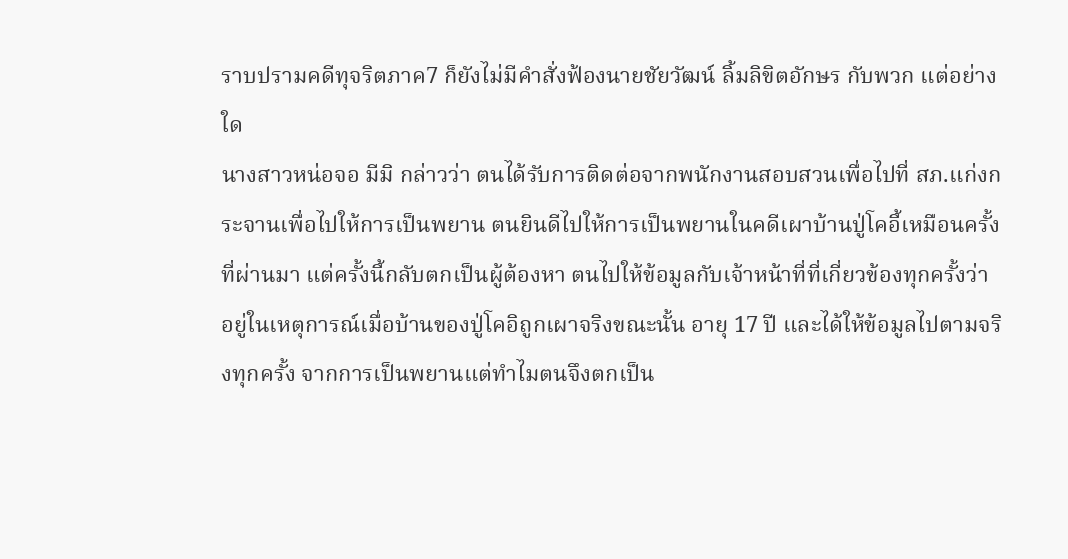ราบปรามคดีทุจริตภาค7 ก็ยังไม่มีคำสั่งฟ้องนายชัยวัฒน์ ลิ้มลิขิตอักษร กับพวก แต่อย่างใด
นางสาวหน่อจอ มีมิ กล่าวว่า ตนได้รับการติดต่อจากพนักงานสอบสวนเพื่อไปที่ สภ.แก่งกระจานเพื่อไปให้การเป็นพยาน ตนยินดีไปให้การเป็นพยานในคดีเผาบ้านปู่โคอี้เหมือนครั้งที่ผ่านมา แต่ครั้งนี้กลับตกเป็นผู้ต้องหา ตนไปให้ข้อมูลกับเจ้าหน้าที่ที่เกี่ยวข้องทุกครั้งว่า อยู่ในเหตุการณ์เมื่อบ้านของปู่โคอิถูกเผาจริงขณะนั้น อายุ 17 ปี และได้ให้ข้อมูลไปตามจริงทุกครั้ง จากการเป็นพยานแต่ทำไมตนจึงตกเป็น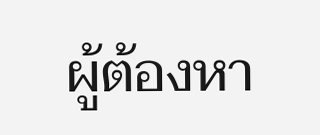ผู้ต้องหา